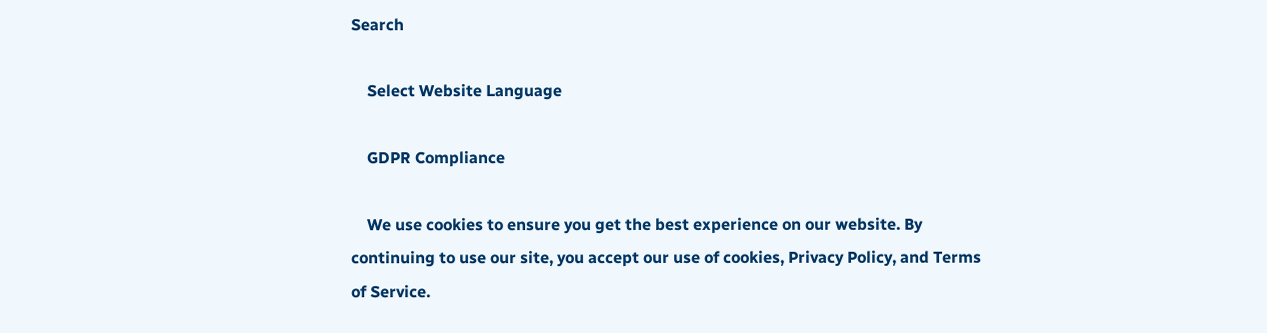Search

    Select Website Language

    GDPR Compliance

    We use cookies to ensure you get the best experience on our website. By continuing to use our site, you accept our use of cookies, Privacy Policy, and Terms of Service.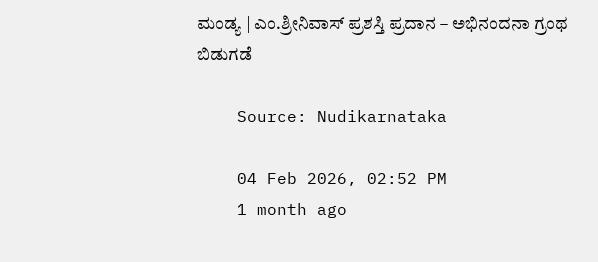ಮಂಡ್ಯ | ಎಂ.ಶ್ರೀನಿವಾಸ್ ಪ್ರಶಸ್ತಿ ಪ್ರದಾನ – ಅಭಿನಂದನಾ ಗ್ರಂಥ ಬಿಡುಗಡೆ

    Source: Nudikarnataka

    04 Feb 2026, 02:52 PM
    1 month ago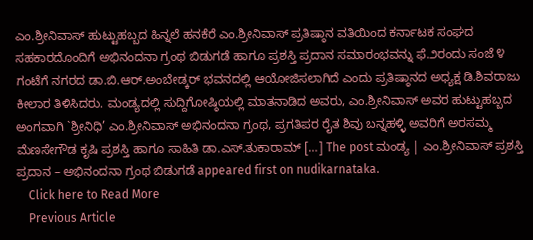ಎಂ.ಶ್ರೀನಿವಾಸ್ ಹುಟ್ಟುಹಬ್ಬದ ಹಿನ್ನಲೆ ಹನಕೆರೆ ಎಂ.ಶ್ರೀನಿವಾಸ್ ಪ್ರತಿಷ್ಠಾನ ವತಿಯಿಂದ ಕರ್ನಾಟಕ ಸಂಘದ ಸಹಕಾರದೊಂದಿಗೆ ಅಭಿನಂದನಾ ಗ್ರಂಥ ಬಿಡುಗಡೆ ಹಾಗೂ ಪ್ರಶಸ್ತಿ ಪ್ರದಾನ ಸಮಾರಂಭವನ್ನು ಫೆ.೨ರಂದು ಸಂಜೆ ೪ ಗಂಟೆಗೆ ನಗರದ ಡಾ.ಬಿ.ಆರ್.ಅಂಬೇಡ್ಕರ್ ಭವನದಲ್ಲಿ ಆಯೋಜಿಸಲಾಗಿದೆ ಎಂದು ಪ್ರತಿಷ್ಠಾನದ ಅಧ್ಯಕ್ಷ ಡಿ.ಶಿವರಾಜು ಕೀಲಾರ ತಿಳಿಸಿದರು. ಮಂಡ್ಯದಲ್ಲಿ ಸುದ್ದಿಗೋಷ್ಠಿಯಲ್ಲಿ ಮಾತನಾಡಿದ ಅವರು, ಎಂ.ಶ್ರೀನಿವಾಸ್ ಅವರ ಹುಟ್ಟುಹಬ್ಬದ ಅಂಗವಾಗಿ `ಶ್ರೀನಿಧಿ’ ಎಂ.ಶ್ರೀನಿವಾಸ್ ಅಭಿನಂದನಾ ಗ್ರಂಥ, ಪ್ರಗತಿಪರ ರೈತ ಶಿವು ಬನ್ನಹಳ್ಳಿ ಅವರಿಗೆ ಅರಸಮ್ಮ ಮೆಣಸೇಗೌಡ ಕೃಷಿ ಪ್ರಶಸ್ತಿ ಹಾಗೂ ಸಾಹಿತಿ ಡಾ.ಎಸ್.ತುಕಾರಾಮ್ […] The post ಮಂಡ್ಯ | ಎಂ.ಶ್ರೀನಿವಾಸ್ ಪ್ರಶಸ್ತಿ ಪ್ರದಾನ – ಅಭಿನಂದನಾ ಗ್ರಂಥ ಬಿಡುಗಡೆ appeared first on nudikarnataka.
    Click here to Read More
    Previous Article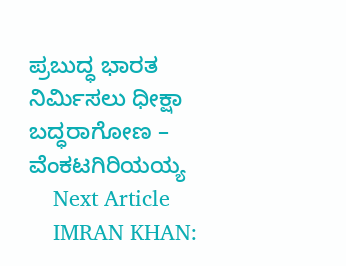ಪ್ರಬುದ್ಧ ಭಾರತ ನಿರ್ಮಿಸಲು ಧೀಕ್ಷಾ ಬದ್ಧರಾಗೋಣ – ವೆಂಕಟಗಿರಿಯಯ್ಯ
    Next Article
    IMRAN KHAN: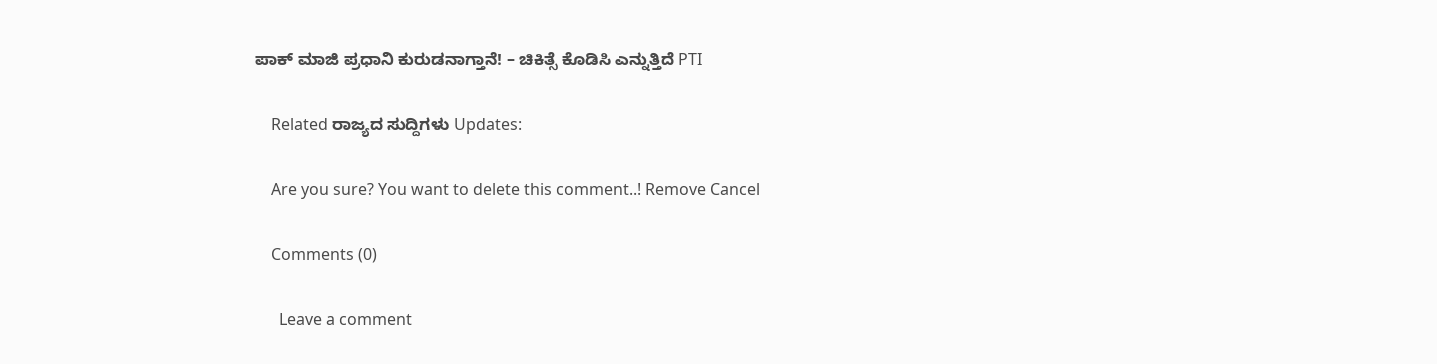ಪಾಕ್‌ ಮಾಜಿ ಪ್ರಧಾನಿ ಕುರುಡನಾಗ್ತಾನೆ! – ಚಿಕಿತ್ಸೆ ಕೊಡಿಸಿ ಎನ್ನುತ್ತಿದೆ PTI

    Related ರಾಜ್ಯದ ಸುದ್ದಿಗಳು Updates:

    Are you sure? You want to delete this comment..! Remove Cancel

    Comments (0)

      Leave a comment